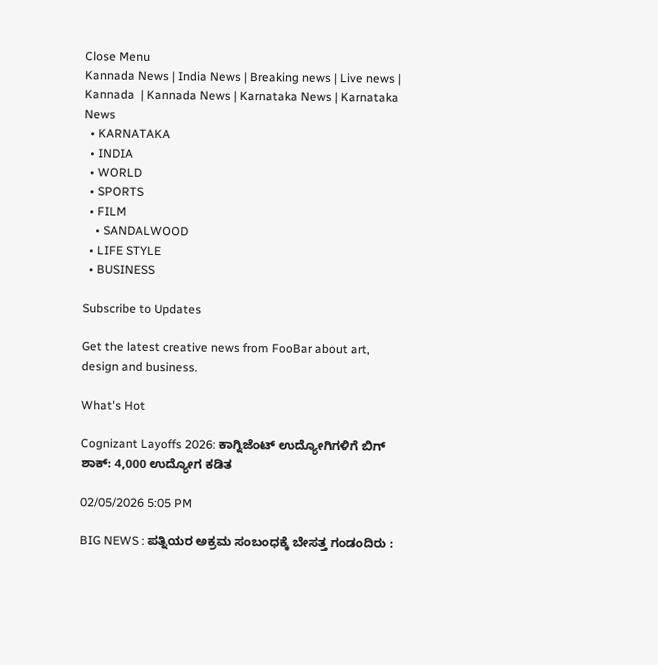Close Menu
Kannada News | India News | Breaking news | Live news | Kannada  | Kannada News | Karnataka News | Karnataka News
  • KARNATAKA
  • INDIA
  • WORLD
  • SPORTS
  • FILM
    • SANDALWOOD
  • LIFE STYLE
  • BUSINESS

Subscribe to Updates

Get the latest creative news from FooBar about art, design and business.

What's Hot

Cognizant Layoffs 2026: ಕಾಗ್ನಿಜೆಂಟ್ ಉದ್ಯೋಗಿಗಳಿಗೆ ಬಿಗ್ ಶಾಕ್: 4,000 ಉದ್ಯೋಗ ಕಡಿತ

02/05/2026 5:05 PM

BIG NEWS : ಪತ್ನಿಯರ ಅಕ್ರಮ ಸಂಬಂಧಕ್ಕೆ ಬೇಸತ್ತ ಗಂಡಂದಿರು :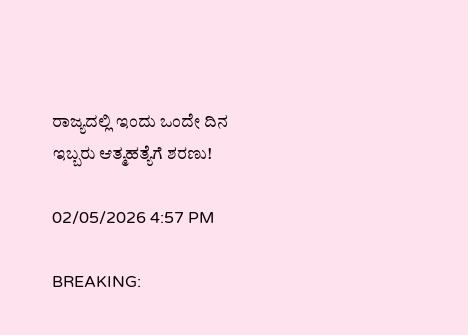ರಾಜ್ಯದಲ್ಲಿ ಇಂದು ಒಂದೇ ದಿನ ಇಬ್ಬರು ಆತ್ಮಹತ್ಯೆಗೆ ಶರಣು!

02/05/2026 4:57 PM

BREAKING: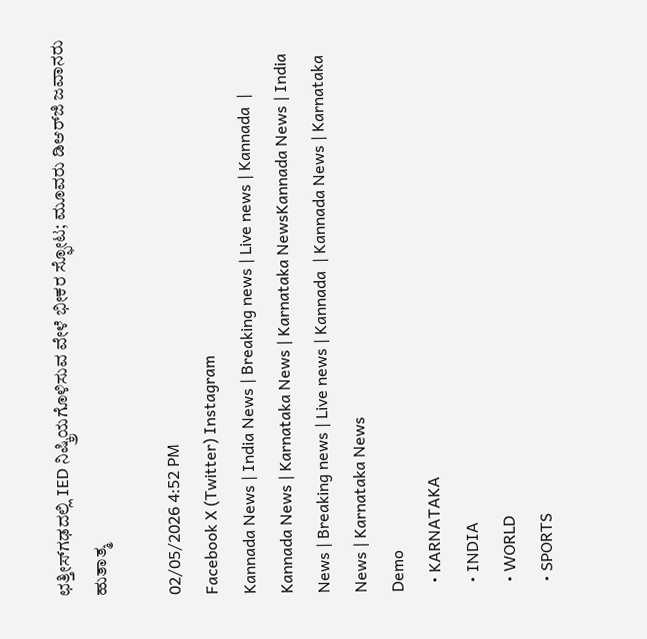ಛತ್ತೀಸ್‌ಗಢದಲ್ಲಿ IED ನಿಷ್ಕ್ರಿಯಗೊಳಿಸುವ ವೇಳೆ ಭೀಕರ ಸ್ಫೋಟ; ಮೂವರು ಡಿಆರ್‌ಜಿ ಜವಾನರು ಹುತಾತ್ಮ

02/05/2026 4:52 PM
Facebook X (Twitter) Instagram
Kannada News | India News | Breaking news | Live news | Kannada  | Kannada News | Karnataka News | Karnataka NewsKannada News | India News | Breaking news | Live news | Kannada  | Kannada News | Karnataka News | Karnataka News
Demo
  • KARNATAKA
  • INDIA
  • WORLD
  • SPORTS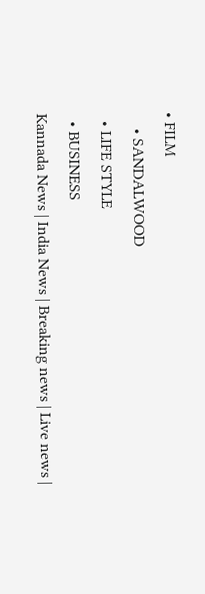• FILM
    • SANDALWOOD
  • LIFE STYLE
  • BUSINESS
Kannada News | India News | Breaking news | Live news |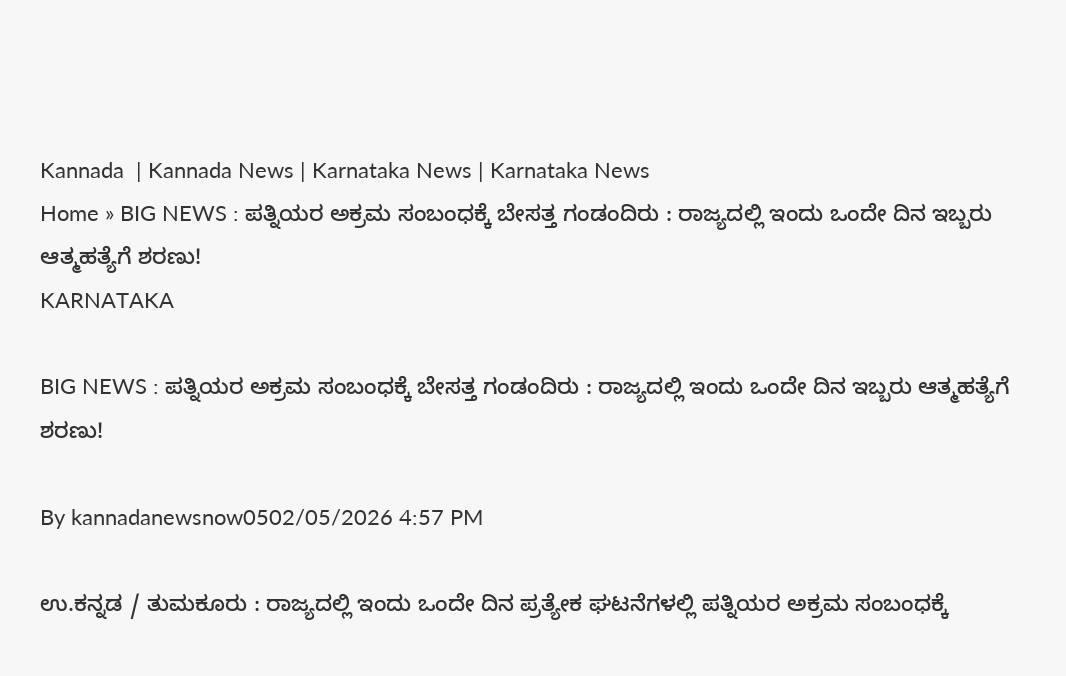Kannada  | Kannada News | Karnataka News | Karnataka News
Home » BIG NEWS : ಪತ್ನಿಯರ ಅಕ್ರಮ ಸಂಬಂಧಕ್ಕೆ ಬೇಸತ್ತ ಗಂಡಂದಿರು : ರಾಜ್ಯದಲ್ಲಿ ಇಂದು ಒಂದೇ ದಿನ ಇಬ್ಬರು ಆತ್ಮಹತ್ಯೆಗೆ ಶರಣು!
KARNATAKA

BIG NEWS : ಪತ್ನಿಯರ ಅಕ್ರಮ ಸಂಬಂಧಕ್ಕೆ ಬೇಸತ್ತ ಗಂಡಂದಿರು : ರಾಜ್ಯದಲ್ಲಿ ಇಂದು ಒಂದೇ ದಿನ ಇಬ್ಬರು ಆತ್ಮಹತ್ಯೆಗೆ ಶರಣು!

By kannadanewsnow0502/05/2026 4:57 PM

ಉ.ಕನ್ನಡ / ತುಮಕೂರು : ರಾಜ್ಯದಲ್ಲಿ ಇಂದು ಒಂದೇ ದಿನ ಪ್ರತ್ಯೇಕ ಘಟನೆಗಳಲ್ಲಿ ಪತ್ನಿಯರ ಅಕ್ರಮ ಸಂಬಂಧಕ್ಕೆ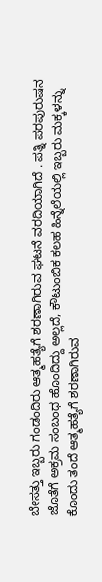ಬೇಸತ್ತು ಇಬ್ಬರು ಗಂಡಂದಿರು ಆತ್ಮಹತ್ಯೆಗೆ ಶರಣಾಗಿರುವ ಘಟನೆ ವರದಿಯಾಗಿದೆ . ಪತ್ನಿ ಪರಪುರುಷನ ಜೊತೆಗೆ ಅಕ್ರಮ ಸಂಬಂಧ ಹೊಂದಿದ್ದು ಅಲ್ಲದೆ, ಕೌಟುಂಬಿಕ ಕಲಹ ಹಿನ್ನೆಲೆಯಲ್ಲಿ ಇಬ್ಬರು ಮಕ್ಕಳನ್ನು ಕೊಂದು ತಂದೆ ಆತ್ಮಹತ್ಯೆಗೆ ಶರಣಾಗಿರುವ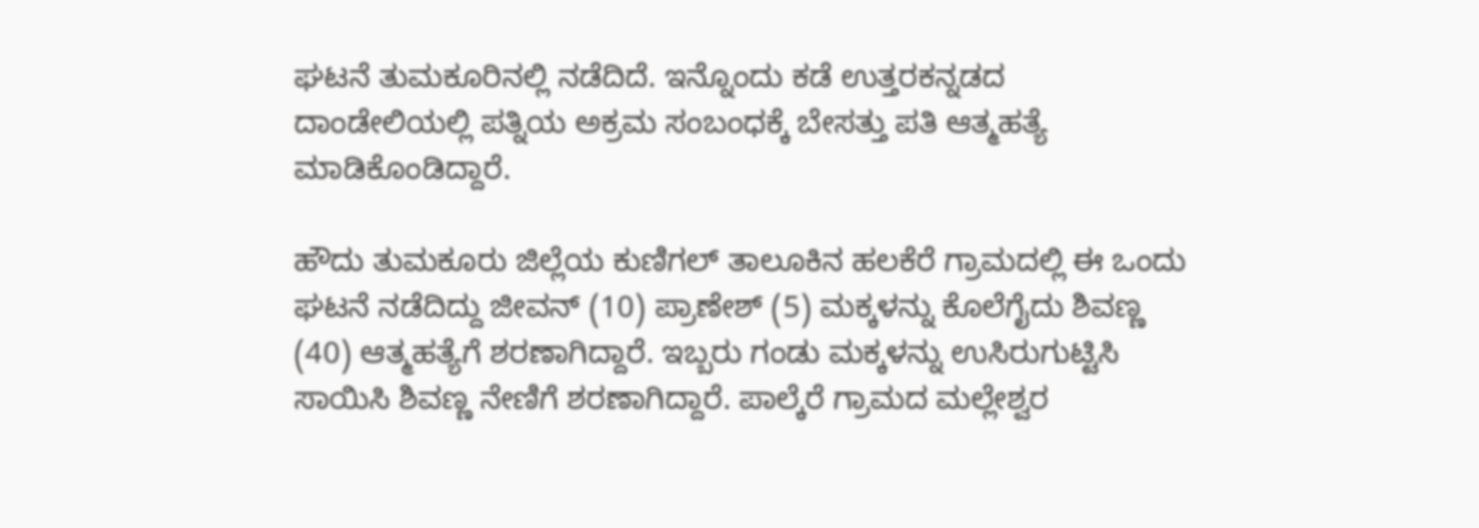ಘಟನೆ ತುಮಕೂರಿನಲ್ಲಿ ನಡೆದಿದೆ. ಇನ್ನೊಂದು ಕಡೆ ಉತ್ತರಕನ್ನಡದ ದಾಂಡೇಲಿಯಲ್ಲಿ ಪತ್ನಿಯ ಅಕ್ರಮ ಸಂಬಂಧಕ್ಕೆ ಬೇಸತ್ತು ಪತಿ ಆತ್ಮಹತ್ಯೆ ಮಾಡಿಕೊಂಡಿದ್ದಾರೆ.

ಹೌದು ತುಮಕೂರು ಜಿಲ್ಲೆಯ ಕುಣಿಗಲ್ ತಾಲೂಕಿನ ಹಲಕೆರೆ ಗ್ರಾಮದಲ್ಲಿ ಈ ಒಂದು ಘಟನೆ ನಡೆದಿದ್ದು ಜೀವನ್ (10) ಪ್ರಾಣೇಶ್ (5) ಮಕ್ಕಳನ್ನು ಕೊಲೆಗೈದು ಶಿವಣ್ಣ (40) ಆತ್ಮಹತ್ಯೆಗೆ ಶರಣಾಗಿದ್ದಾರೆ. ಇಬ್ಬರು ಗಂಡು ಮಕ್ಕಳನ್ನು ಉಸಿರುಗುಟ್ಟಿಸಿ ಸಾಯಿಸಿ ಶಿವಣ್ಣ ನೇಣಿಗೆ ಶರಣಾಗಿದ್ದಾರೆ. ಪಾಲ್ಕೆರೆ ಗ್ರಾಮದ ಮಲ್ಲೇಶ್ವರ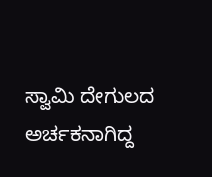ಸ್ವಾಮಿ ದೇಗುಲದ ಅರ್ಚಕನಾಗಿದ್ದ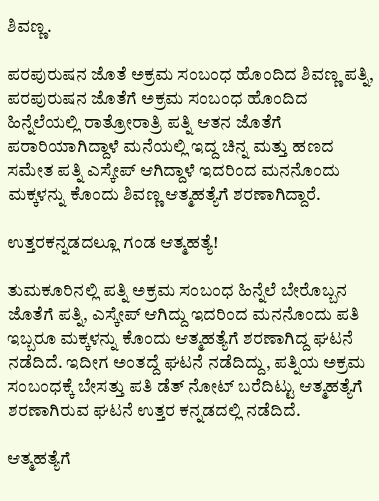ಶಿವಣ್ಣ.

ಪರಪುರುಷನ ಜೊತೆ ಅಕ್ರಮ ಸಂಬಂಧ ಹೊಂದಿದ ಶಿವಣ್ಣ ಪತ್ನಿ, ಪರಪುರುಷನ ಜೊತೆಗೆ ಅಕ್ರಮ ಸಂಬಂಧ ಹೊಂದಿದ ಹಿನ್ನೆಲೆಯಲ್ಲಿ ರಾತ್ರೋರಾತ್ರಿ ಪತ್ನಿ ಆತನ ಜೊತೆಗೆ ಪರಾರಿಯಾಗಿದ್ದಾಳೆ ಮನೆಯಲ್ಲಿ ಇದ್ದ ಚಿನ್ನ ಮತ್ತು ಹಣದ ಸಮೇತ ಪತ್ನಿ ಎಸ್ಕೇಪ್ ಆಗಿದ್ದಾಳೆ ಇದರಿಂದ ಮನನೊಂದು ಮಕ್ಕಳನ್ನು ಕೊಂದು ಶಿವಣ್ಣ ಆತ್ಮಹತ್ಯೆಗೆ ಶರಣಾಗಿದ್ದಾರೆ.

ಉತ್ತರಕನ್ನಡದಲ್ಲೂ ಗಂಡ ಆತ್ಮಹತ್ಯೆ!

ತುಮಕೂರಿನಲ್ಲಿ ಪತ್ನಿ ಅಕ್ರಮ ಸಂಬಂಧ ಹಿನ್ನೆಲೆ ಬೇರೊಬ್ಬನ ಜೊತೆಗೆ ಪತ್ನಿ, ಎಸ್ಕೇಪ್ ಆಗಿದ್ದು ಇದರಿಂದ ಮನನೊಂದು ಪತಿ ಇಬ್ಬರೂ ಮಕ್ಕಳನ್ನು ಕೊಂದು ಆತ್ಮಹತ್ಯೆಗೆ ಶರಣಾಗಿದ್ದ ಘಟನೆ ನಡೆದಿದೆ. ಇದೀಗ ಅಂತದ್ದೆ ಘಟನೆ ನಡೆದಿದ್ದು, ಪತ್ನಿಯ ಅಕ್ರಮ ಸಂಬಂಧಕ್ಕೆ ಬೇಸತ್ತು ಪತಿ ಡೆತ್ ನೋಟ್ ಬರೆದಿಟ್ಟು ಆತ್ಮಹತ್ಯೆಗೆ ಶರಣಾಗಿರುವ ಘಟನೆ ಉತ್ತರ ಕನ್ನಡದಲ್ಲಿ ನಡೆದಿದೆ.

ಆತ್ಮಹತ್ಯೆಗೆ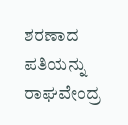ಶರಣಾದ ಪತಿಯನ್ನು ರಾಘವೇಂದ್ರ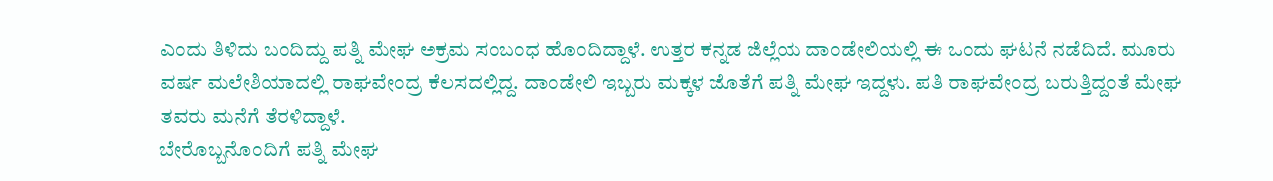ಎಂದು ತಿಳಿದು ಬಂದಿದ್ದು ಪತ್ನಿ ಮೇಘ ಅಕ್ರಮ ಸಂಬಂಧ ಹೊಂದಿದ್ದಾಳೆ. ಉತ್ತರ ಕನ್ನಡ ಜಿಲ್ಲೆಯ ದಾಂಡೇಲಿಯಲ್ಲಿ ಈ ಒಂದು ಘಟನೆ ನಡೆದಿದೆ. ಮೂರು ವರ್ಷ ಮಲೇಶಿಯಾದಲ್ಲಿ ರಾಘವೇಂದ್ರ ಕೆಲಸದಲ್ಲಿದ್ದ. ದಾಂಡೇಲಿ ಇಬ್ಬರು ಮಕ್ಕಳ ಜೊತೆಗೆ ಪತ್ನಿ ಮೇಘ ಇದ್ದಳು. ಪತಿ ರಾಘವೇಂದ್ರ ಬರುತ್ತಿದ್ದಂತೆ ಮೇಘ ತವರು ಮನೆಗೆ ತೆರಳಿದ್ದಾಳೆ.
ಬೇರೊಬ್ಬನೊಂದಿಗೆ ಪತ್ನಿ ಮೇಘ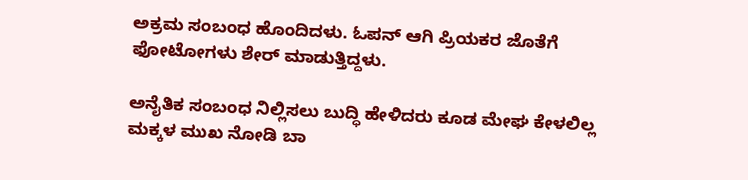ಅಕ್ರಮ ಸಂಬಂಧ ಹೊಂದಿದಳು. ಓಪನ್ ಆಗಿ ಪ್ರಿಯಕರ ಜೊತೆಗೆ ಫೋಟೋಗಳು ಶೇರ್ ಮಾಡುತ್ತಿದ್ದಳು.

ಅನೈತಿಕ ಸಂಬಂಧ ನಿಲ್ಲಿಸಲು ಬುದ್ಧಿ ಹೇಳಿದರು ಕೂಡ ಮೇಘ ಕೇಳಲಿಲ್ಲ ಮಕ್ಕಳ ಮುಖ ನೋಡಿ ಬಾ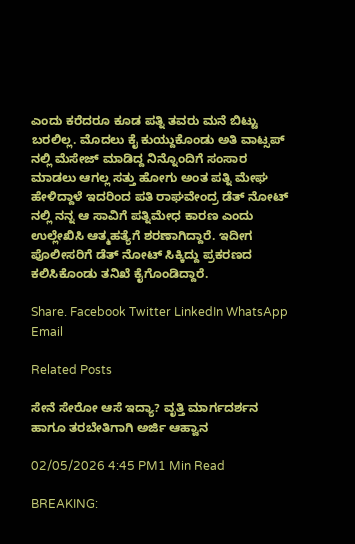ಎಂದು ಕರೆದರೂ ಕೂಡ ಪತ್ನಿ ತವರು ಮನೆ ಬಿಟ್ಟು ಬರಲಿಲ್ಲ. ಮೊದಲು ಕೈ ಕುಯ್ದುಕೊಂಡು ಅತಿ ವಾಟ್ಸಪ್ ನಲ್ಲಿ ಮೆಸೇಜ್ ಮಾಡಿದ್ದ ನಿನ್ನೊಂದಿಗೆ ಸಂಸಾರ ಮಾಡಲು ಆಗಲ್ಲ ಸತ್ತು ಹೋಗು ಅಂತ ಪತ್ನಿ ಮೇಘ ಹೇಳಿದ್ದಾಳೆ ಇದರಿಂದ ಪತಿ ರಾಘವೇಂದ್ರ ಡೆತ್ ನೋಟ್ ನಲ್ಲಿ ನನ್ನ ಆ ಸಾವಿಗೆ ಪತ್ನಿಮೇಧ ಕಾರಣ ಎಂದು ಉಲ್ಲೇಖಿಸಿ ಆತ್ಮಹತ್ಯೆಗೆ ಶರಣಾಗಿದ್ದಾರೆ. ಇದೀಗ ಪೊಲೀಸರಿಗೆ ಡೆತ್ ನೋಟ್ ಸಿಕ್ಕಿದ್ದು ಪ್ರಕರಣದ ಕಲಿಸಿಕೊಂಡು ತನಿಖೆ ಕೈಗೊಂಡಿದ್ದಾರೆ.

Share. Facebook Twitter LinkedIn WhatsApp Email

Related Posts

ಸೇನೆ ಸೇರೋ ಆಸೆ ಇದ್ಯಾ? ವೃತ್ತಿ ಮಾರ್ಗದರ್ಶನ ಹಾಗೂ ತರಬೇತಿಗಾಗಿ ಅರ್ಜಿ ಆಹ್ವಾನ

02/05/2026 4:45 PM1 Min Read

BREAKING: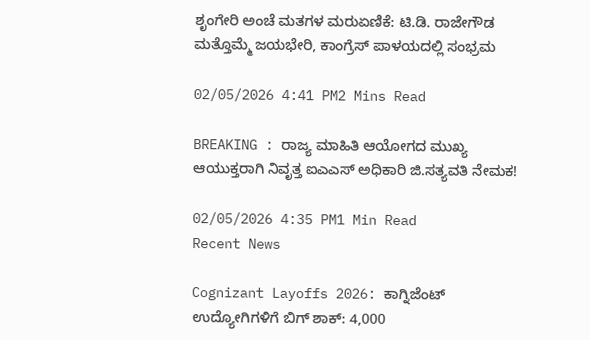ಶೃಂಗೇರಿ ಅಂಚೆ ಮತಗಳ ಮರುಏಣಿಕೆ: ಟಿ.ಡಿ. ರಾಜೇಗೌಡ ಮತ್ತೊಮ್ಮೆ ಜಯಭೇರಿ, ಕಾಂಗ್ರೆಸ್ ಪಾಳಯದಲ್ಲಿ ಸಂಭ್ರಮ

02/05/2026 4:41 PM2 Mins Read

BREAKING : ರಾಜ್ಯ ಮಾಹಿತಿ ಆಯೋಗದ ಮುಖ್ಯ ಆಯುಕ್ತರಾಗಿ ನಿವೃತ್ತ ಐಎಎಸ್ ಅಧಿಕಾರಿ ಜಿ.ಸತ್ಯವತಿ ನೇಮಕ!

02/05/2026 4:35 PM1 Min Read
Recent News

Cognizant Layoffs 2026: ಕಾಗ್ನಿಜೆಂಟ್ ಉದ್ಯೋಗಿಗಳಿಗೆ ಬಿಗ್ ಶಾಕ್: 4,000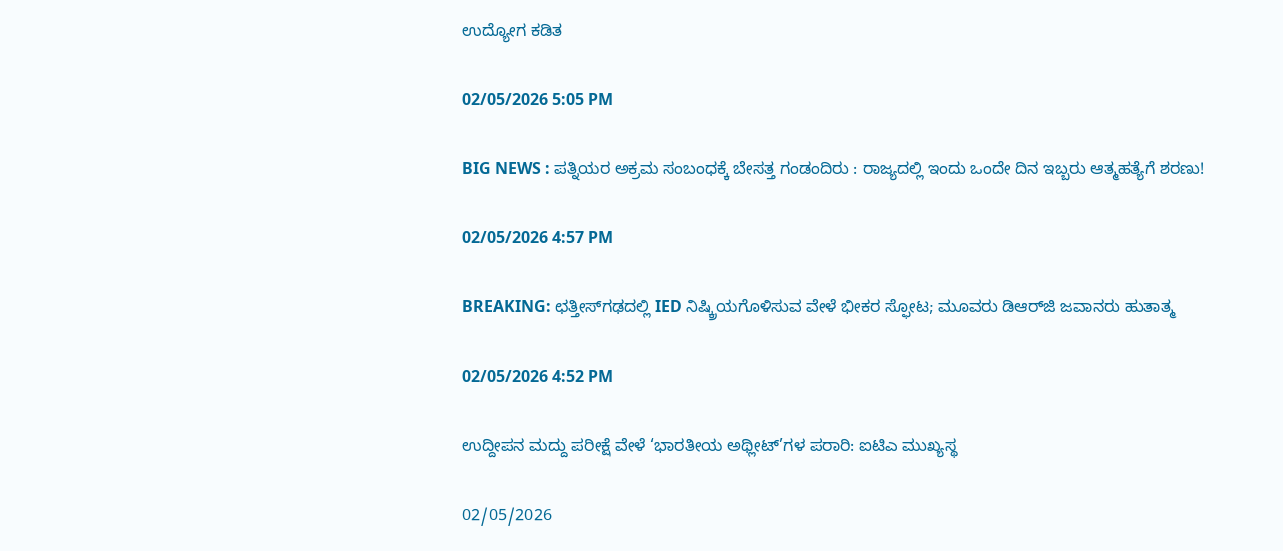ಉದ್ಯೋಗ ಕಡಿತ

02/05/2026 5:05 PM

BIG NEWS : ಪತ್ನಿಯರ ಅಕ್ರಮ ಸಂಬಂಧಕ್ಕೆ ಬೇಸತ್ತ ಗಂಡಂದಿರು : ರಾಜ್ಯದಲ್ಲಿ ಇಂದು ಒಂದೇ ದಿನ ಇಬ್ಬರು ಆತ್ಮಹತ್ಯೆಗೆ ಶರಣು!

02/05/2026 4:57 PM

BREAKING: ಛತ್ತೀಸ್‌ಗಢದಲ್ಲಿ IED ನಿಷ್ಕ್ರಿಯಗೊಳಿಸುವ ವೇಳೆ ಭೀಕರ ಸ್ಫೋಟ; ಮೂವರು ಡಿಆರ್‌ಜಿ ಜವಾನರು ಹುತಾತ್ಮ

02/05/2026 4:52 PM

ಉದ್ದೀಪನ ಮದ್ದು ಪರೀಕ್ಷೆ ವೇಳೆ ‘ಭಾರತೀಯ ಅಥ್ಲೀಟ್‌’ಗಳ ಪರಾರಿ: ಐಟಿಎ ಮುಖ್ಯಸ್ಥ

02/05/2026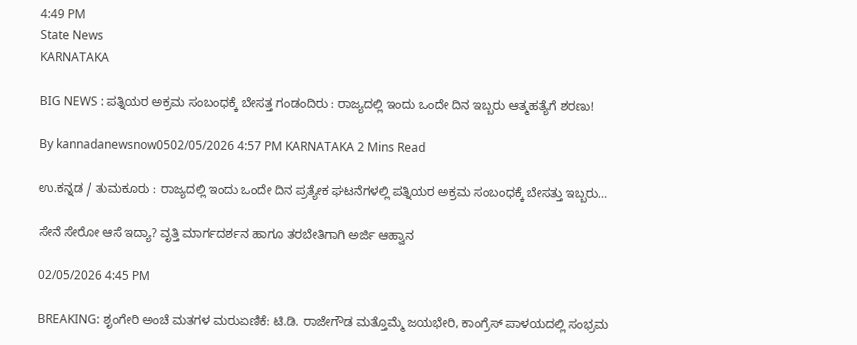4:49 PM
State News
KARNATAKA

BIG NEWS : ಪತ್ನಿಯರ ಅಕ್ರಮ ಸಂಬಂಧಕ್ಕೆ ಬೇಸತ್ತ ಗಂಡಂದಿರು : ರಾಜ್ಯದಲ್ಲಿ ಇಂದು ಒಂದೇ ದಿನ ಇಬ್ಬರು ಆತ್ಮಹತ್ಯೆಗೆ ಶರಣು!

By kannadanewsnow0502/05/2026 4:57 PM KARNATAKA 2 Mins Read

ಉ.ಕನ್ನಡ / ತುಮಕೂರು : ರಾಜ್ಯದಲ್ಲಿ ಇಂದು ಒಂದೇ ದಿನ ಪ್ರತ್ಯೇಕ ಘಟನೆಗಳಲ್ಲಿ ಪತ್ನಿಯರ ಅಕ್ರಮ ಸಂಬಂಧಕ್ಕೆ ಬೇಸತ್ತು ಇಬ್ಬರು…

ಸೇನೆ ಸೇರೋ ಆಸೆ ಇದ್ಯಾ? ವೃತ್ತಿ ಮಾರ್ಗದರ್ಶನ ಹಾಗೂ ತರಬೇತಿಗಾಗಿ ಅರ್ಜಿ ಆಹ್ವಾನ

02/05/2026 4:45 PM

BREAKING: ಶೃಂಗೇರಿ ಅಂಚೆ ಮತಗಳ ಮರುಏಣಿಕೆ: ಟಿ.ಡಿ. ರಾಜೇಗೌಡ ಮತ್ತೊಮ್ಮೆ ಜಯಭೇರಿ, ಕಾಂಗ್ರೆಸ್ ಪಾಳಯದಲ್ಲಿ ಸಂಭ್ರಮ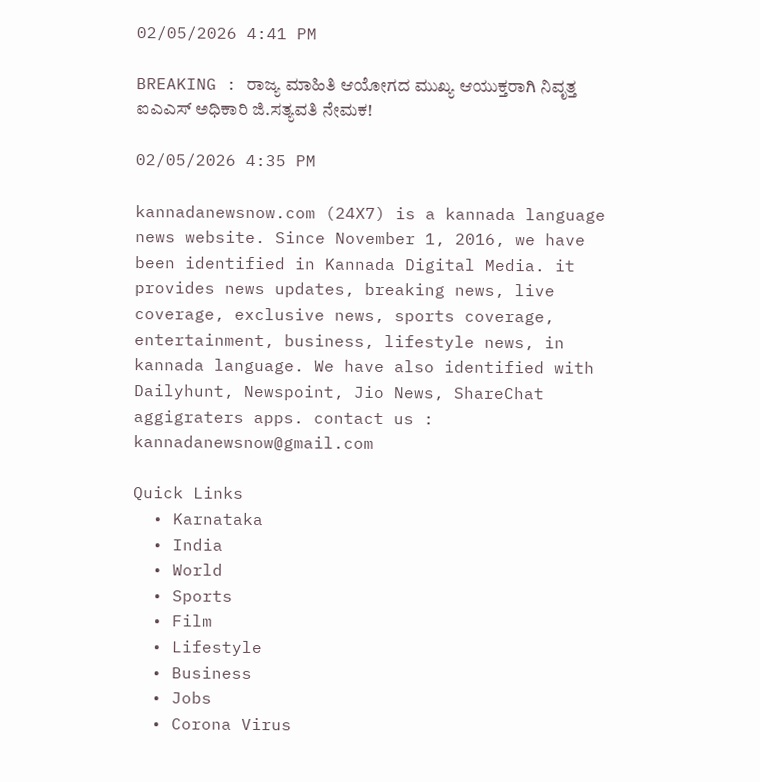02/05/2026 4:41 PM

BREAKING : ರಾಜ್ಯ ಮಾಹಿತಿ ಆಯೋಗದ ಮುಖ್ಯ ಆಯುಕ್ತರಾಗಿ ನಿವೃತ್ತ ಐಎಎಸ್ ಅಧಿಕಾರಿ ಜಿ.ಸತ್ಯವತಿ ನೇಮಕ!

02/05/2026 4:35 PM

kannadanewsnow.com (24X7) is a kannada language news website. Since November 1, 2016, we have been identified in Kannada Digital Media. it provides news updates, breaking news, live coverage, exclusive news, sports coverage, entertainment, business, lifestyle news, in kannada language. We have also identified with Dailyhunt, Newspoint, Jio News, ShareChat aggigraters apps. contact us : kannadanewsnow@gmail.com

Quick Links
  • Karnataka
  • India
  • World
  • Sports
  • Film
  • Lifestyle
  • Business
  • Jobs
  • Corona Virus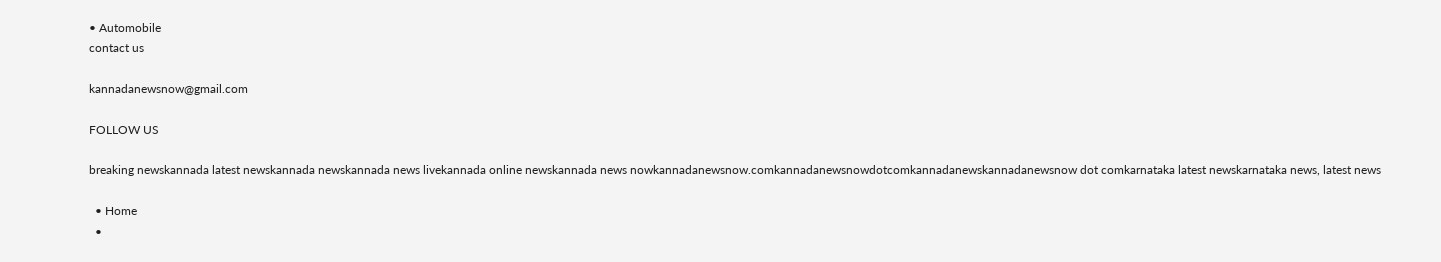• Automobile
contact us

kannadanewsnow@gmail.com

FOLLOW US

breaking newskannada latest newskannada newskannada news livekannada online newskannada news nowkannadanewsnow.comkannadanewsnowdotcomkannadanewskannadanewsnow dot comkarnataka latest newskarnataka news, latest news

  • Home
  •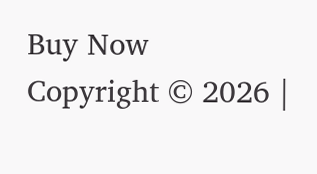Buy Now
Copyright © 2026 |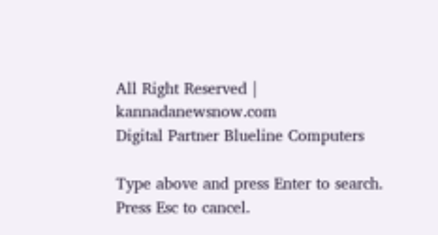All Right Reserved | kannadanewsnow.com
Digital Partner Blueline Computers

Type above and press Enter to search. Press Esc to cancel.